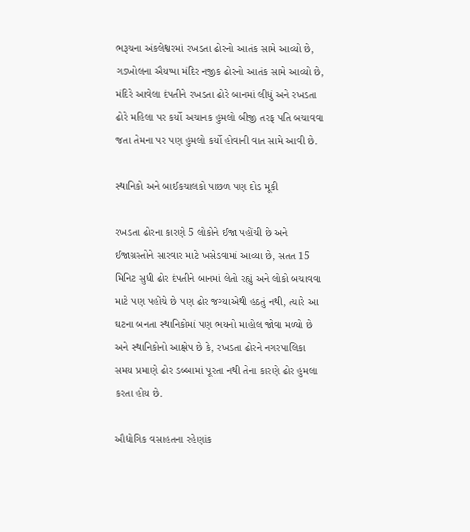ભરૂચના અંકલેશ્વરમાં રખડતા ઢોરનો આતંક સામે આવ્યો છે, ગડખોલના ઐયપ્પા મંદિર નજીક ઢોરનો આતંક સામે આવ્યો છે, મંદિરે આવેલા દંપતીને રખડતા ઢોરે બાનમાં લીધું અને રખડતા ઢોરે મહિલા પર કર્યો અચાનક હુમલો બીજી તરફ પતિ બચાવવા જતા તેમના પર પણ હુમલો કર્યો હોવાની વાત સામે આવી છે.

સ્થાનિકો અને બાઈકચાલકો પાછળ પણ દોડ મૂકી

રખડતા ઢોરના કારણે 5 લોકોને ઈજા પહોંચી છે અને ઈજાગ્રસ્તોને સારવાર માટે ખસેડવામાં આવ્યા છે, સતત 15 મિનિટ સુધી ઢોર દંપતીને બાનમાં લેતો રહ્યું અને લોકો બચાવવા માટે પણ પહોંચે છે પણ ઢોર જગ્યાએથી હઠતું નથી, ત્યારે આ ઘટના બનતા સ્થાનિકોમાં પણ ભયનો માહોલ જોવા મળ્યો છે અને સ્થાનિકોનો આક્ષેપ છે કે, રખડતા ઢોરને નગરપાલિકા સમય પ્રમાણે ઢોર ડબ્બામાં પૂરતા નથી તેના કારણે ઢોર હુમલા કરતા હોય છે.

ઔદ્યોગિક વસાહતના રહેણાંક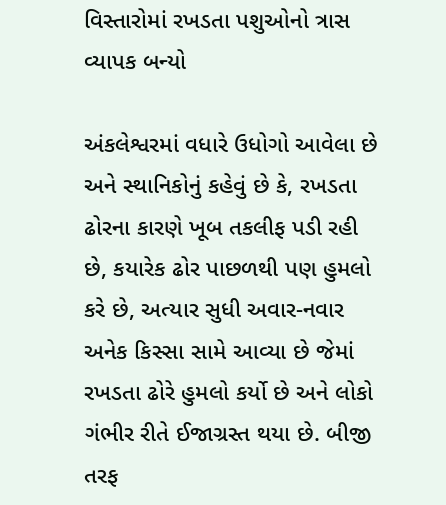વિસ્તારોમાં રખડતા પશુઓનો ત્રાસ વ્યાપક બન્યો

અંકલેશ્વરમાં વધારે ઉધોગો આવેલા છે અને સ્થાનિકોનું કહેવું છે કે, રખડતા ઢોરના કારણે ખૂબ તકલીફ પડી રહી છે, કયારેક ઢોર પાછળથી પણ હુમલો કરે છે, અત્યાર સુધી અવાર-નવાર અનેક કિસ્સા સામે આવ્યા છે જેમાં રખડતા ઢોરે હુમલો કર્યો છે અને લોકો ગંભીર રીતે ઈજાગ્રસ્ત થયા છે. બીજી તરફ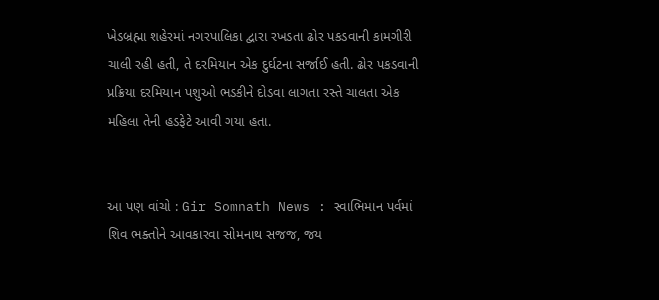ખેડબ્રહ્મા શહેરમાં નગરપાલિકા દ્વારા રખડતા ઢોર પકડવાની કામગીરી ચાલી રહી હતી, તે દરમિયાન એક દુર્ઘટના સર્જાઈ હતી. ઢોર પકડવાની પ્રક્રિયા દરમિયાન પશુઓ ભડકીને દોડવા લાગતા રસ્તે ચાલતા એક મહિલા તેની હડફેટે આવી ગયા હતા.


આ પણ વાંચો : Gir Somnath News : સ્વાભિમાન પર્વમાં શિવ ભક્તોને આવકારવા સોમનાથ સજજ, જય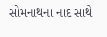સોમનાથના નાદ સાથે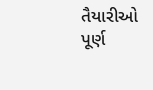તૈયારીઓ પૂર્ણ